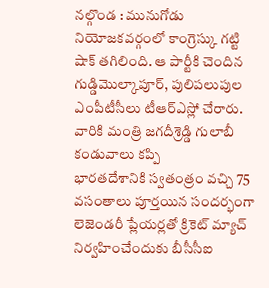నల్గొండ : మునుగోడు నియోజకవర్గంలో కాంగ్రెస్కు గట్టి షాక్ తగిలింది. ఆ పార్టీకి చెందిన గుడ్డిమొల్కాపూర్, పులిపలుపుల ఎంపీటీసీలు టీఆర్ఎస్లో చేరారు. వారికి మంత్రి జగదీశ్రెడ్డి గులాబీ కండువాలు కప్పి
భారతదేశానికి స్వతంత్రం వచ్చి 75 వసంతాలు పూర్తయిన సందర్భంగా లెజెండరీ ప్లేయర్లతో క్రికెట్ మ్యాచ్ నిర్వహించేందుకు బీసీసీఐ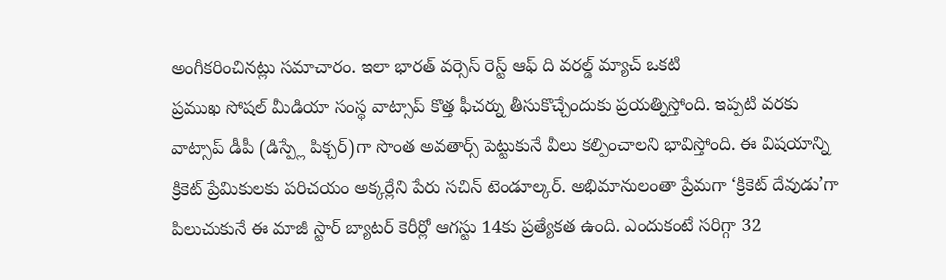అంగీకరించినట్లు సమాచారం. ఇలా భారత్ వర్సెస్ రెస్ట్ ఆఫ్ ది వరల్డ్ మ్యాచ్ ఒకటి
ప్రముఖ సోషల్ మీడియా సంస్థ వాట్సాప్ కొత్త ఫీచర్ను తీసుకొచ్చేందుకు ప్రయత్నిస్తోంది. ఇప్పటి వరకు వాట్సాప్ డీపీ (డిస్ప్లే పిక్చర్)గా సొంత అవతార్స్ పెట్టుకునే వీలు కల్పించాలని భావిస్తోంది. ఈ విషయాన్ని
క్రికెట్ ప్రేమికులకు పరిచయం అక్కర్లేని పేరు సచిన్ టెండూల్కర్. అభిమానులంతా ప్రేమగా ‘క్రికెట్ దేవుడు’గా పిలుచుకునే ఈ మాజీ స్టార్ బ్యాటర్ కెరీర్లో ఆగస్టు 14కు ప్రత్యేకత ఉంది. ఎందుకంటే సరిగ్గా 32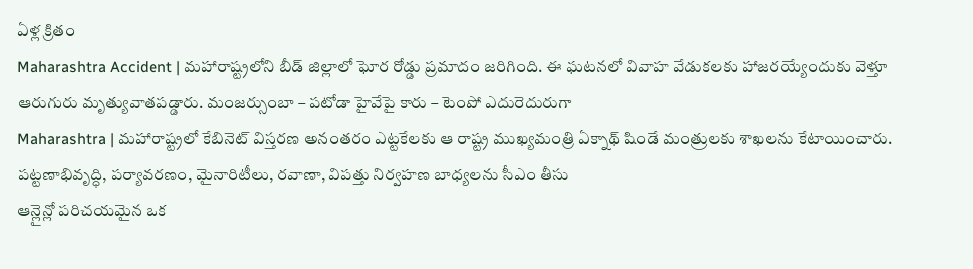ఏళ్ల క్రితం
Maharashtra Accident | మహారాష్ట్రలోని బీడ్ జిల్లాలో ఘోర రోడ్డు ప్రమాదం జరిగింది. ఈ ఘటనలో వివాహ వేడుకలకు హాజరయ్యేందుకు వెళ్తూ ఆరుగురు మృత్యువాతపడ్డారు. మంజర్సుంబా – పటోడా హైవేపై కారు – టెంపో ఎదురెదురుగా
Maharashtra | మహారాష్ట్రలో కేబినెట్ విస్తరణ అనంతరం ఎట్టకేలకు ఆ రాష్ట్ర ముఖ్యమంత్రి ఏక్నాథ్ షిండే మంత్రులకు శాఖలను కేటాయించారు. పట్టణాభివృద్ధి, పర్యావరణం, మైనారిటీలు, రవాణా, విపత్తు నిర్వహణ బాధ్యలను సీఎం తీసు
ఆన్లైన్లో పరిచయమైన ఒక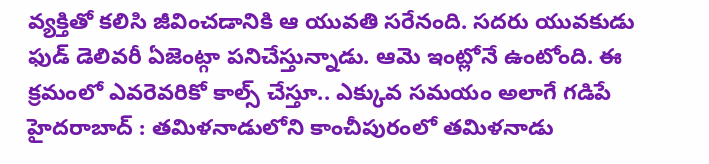వ్యక్తితో కలిసి జీవించడానికి ఆ యువతి సరేనంది. సదరు యువకుడు ఫుడ్ డెలివరీ ఏజెంట్గా పనిచేస్తున్నాడు. ఆమె ఇంట్లోనే ఉంటోంది. ఈ క్రమంలో ఎవరెవరికో కాల్స్ చేస్తూ.. ఎక్కువ సమయం అలాగే గడిపే
హైదరాబాద్ : తమిళనాడులోని కాంచీపురంలో తమిళనాడు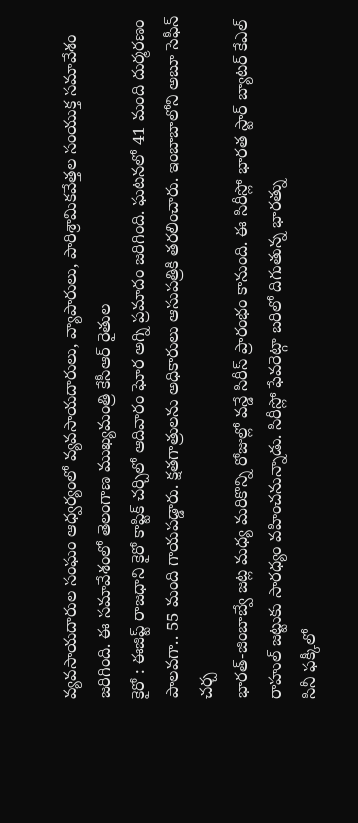వ్యవసాయదారుల సంఘం ఆధ్వర్యంలో వ్యవసాయదారులు, వ్యాపారులు, పారిశ్రామికవేత్తల సంయుక్త సమావేశం జరిగింది. ఈ సమావేశంలో తెలంగాణ ముఖ్యమంత్రి కేసీఆర్ రైతుల
కైరో : ఈజిప్ట్ రాజధాని కైరో కాప్టిక్ చర్చిలో ఆదివారం ఘోర అగ్ని ప్రమాదం జరిగింది. ఘటనలో 41 మంది దుర్మరణం పాలవగా.. 55 మంది గాయపడ్డారు. క్షతగాత్రులను అధికారులు ఆసుపత్రికి తరలించారు. ఇంబాబాలోని అబూ సెఫీన్ చర్చ
భారత్-జింబాబ్వే జట్ల మధ్య మరికొన్ని రోజుల్లో వన్డే సిరీస్ ప్రారంభం కానుంది. ఈ సిరీస్లో భారత స్టార్ బ్యాటర్ కేఎల్ రాహుల్ జట్టుకు సారధ్యం వహించనున్నాడు. సిరీస్లో ఫేవరెట్గా బరిలో దిగుతున్న భారత్ను
సినీ ఫక్కీలో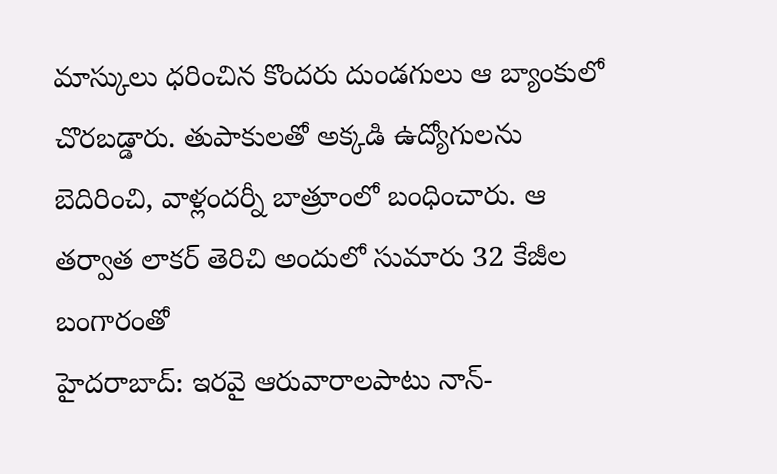మాస్కులు ధరించిన కొందరు దుండగులు ఆ బ్యాంకులో చొరబడ్డారు. తుపాకులతో అక్కడి ఉద్యోగులను బెదిరించి, వాళ్లందర్నీ బాత్రూంలో బంధించారు. ఆ తర్వాత లాకర్ తెరిచి అందులో సుమారు 32 కేజీల బంగారంతో
హైదరాబాద్: ఇరవై ఆరువారాలపాటు నాన్-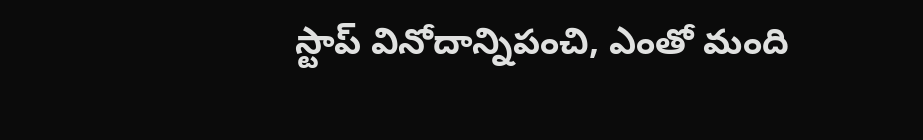స్టాప్ వినోదాన్నిపంచి, ఎంతో మంది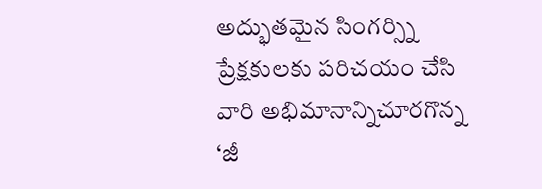అద్భుతమైన సింగర్స్ని ప్రేక్షకులకు పరిచయం చేసి వారి అభిమానాన్నిచూరగొన్న ‘జీ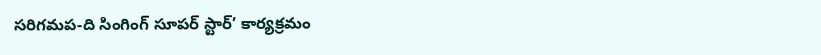సరిగమప-ది సింగింగ్ సూపర్ స్టార్’ కార్యక్రమం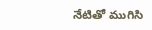నేటితో ముగిసి